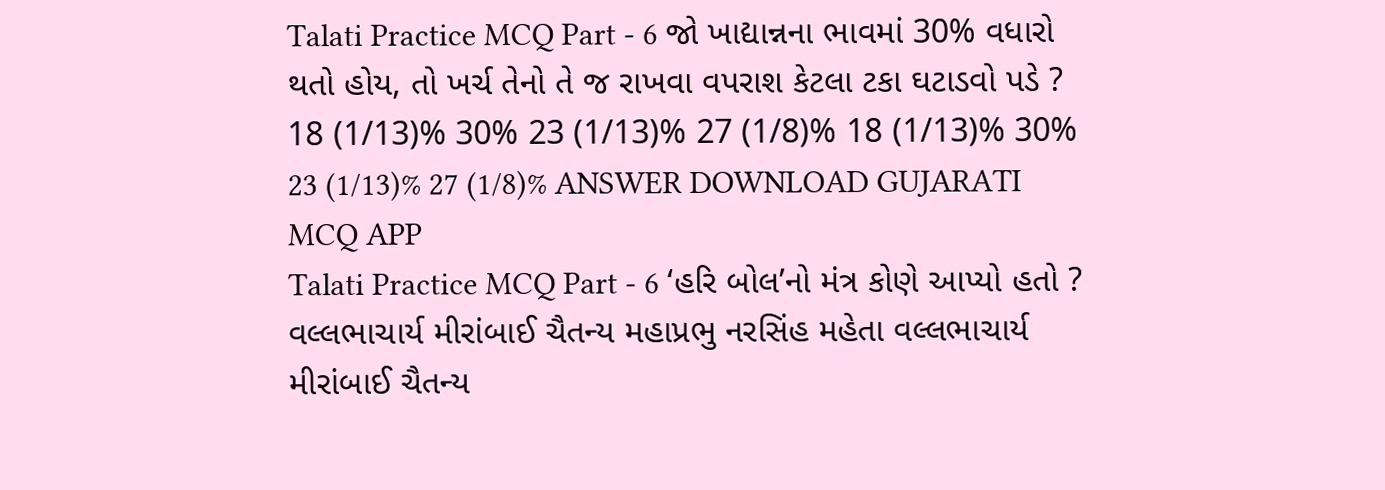Talati Practice MCQ Part - 6 જો ખાદ્યાન્નના ભાવમાં 30% વધારો થતો હોય, તો ખર્ચ તેનો તે જ રાખવા વપરાશ કેટલા ટકા ઘટાડવો પડે ? 18 (1/13)% 30% 23 (1/13)% 27 (1/8)% 18 (1/13)% 30% 23 (1/13)% 27 (1/8)% ANSWER DOWNLOAD GUJARATI MCQ APP
Talati Practice MCQ Part - 6 ‘હરિ બોલ’નો મંત્ર કોણે આપ્યો હતો ? વલ્લભાચાર્ય મીરાંબાઈ ચૈતન્ય મહાપ્રભુ નરસિંહ મહેતા વલ્લભાચાર્ય મીરાંબાઈ ચૈતન્ય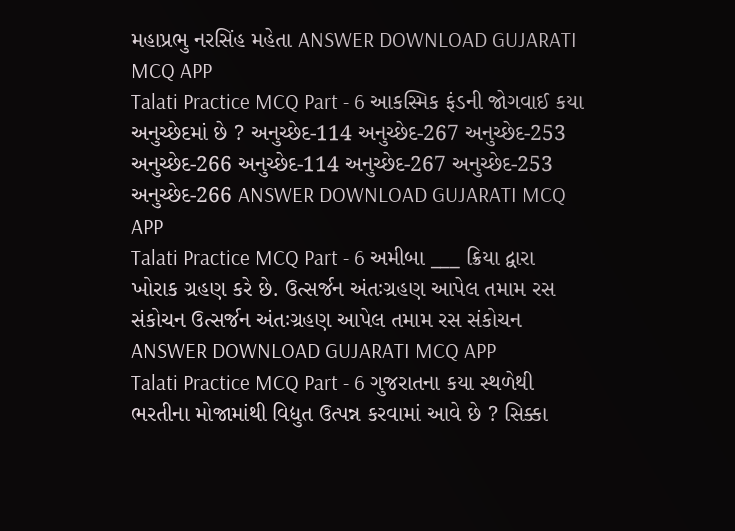મહાપ્રભુ નરસિંહ મહેતા ANSWER DOWNLOAD GUJARATI MCQ APP
Talati Practice MCQ Part - 6 આકસ્મિક ફંડની જોગવાઈ કયા અનુચ્છેદમાં છે ? અનુચ્છેદ-114 અનુચ્છેદ-267 અનુચ્છેદ-253 અનુચ્છેદ-266 અનુચ્છેદ-114 અનુચ્છેદ-267 અનુચ્છેદ-253 અનુચ્છેદ-266 ANSWER DOWNLOAD GUJARATI MCQ APP
Talati Practice MCQ Part - 6 અમીબા ___ ક્રિયા દ્વારા ખોરાક ગ્રહણ કરે છે. ઉત્સર્જન અંતઃગ્રહણ આપેલ તમામ રસ સંકોચન ઉત્સર્જન અંતઃગ્રહણ આપેલ તમામ રસ સંકોચન ANSWER DOWNLOAD GUJARATI MCQ APP
Talati Practice MCQ Part - 6 ગુજરાતના કયા સ્થળેથી ભરતીના મોજામાંથી વિદ્યુત ઉત્પન્ન કરવામાં આવે છે ? સિક્કા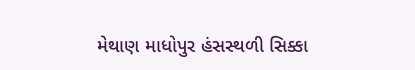મેથાણ માધોપુર હંસસ્થળી સિક્કા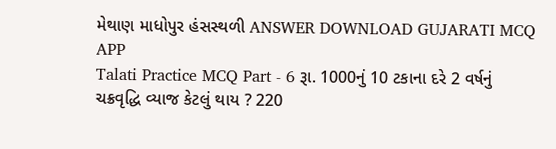મેથાણ માધોપુર હંસસ્થળી ANSWER DOWNLOAD GUJARATI MCQ APP
Talati Practice MCQ Part - 6 રૂા. 1000નું 10 ટકાના દરે 2 વર્ષનું ચક્રવૃદ્ધિ વ્યાજ કેટલું થાય ? 220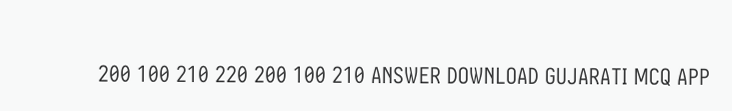200 100 210 220 200 100 210 ANSWER DOWNLOAD GUJARATI MCQ APP